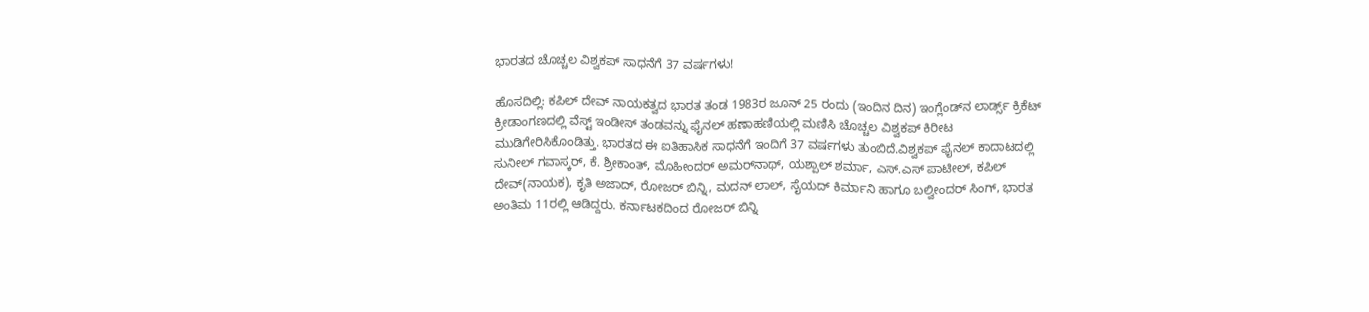ಭಾರತದ ಚೊಚ್ಚಲ ವಿಶ್ವಕಪ್‌ ಸಾಧನೆಗೆ 37 ವರ್ಷಗಳು!

ಹೊಸದಿಲ್ಲಿ: ಕಪಿಲ್ ದೇವ್‌ ನಾಯಕತ್ವದ ಭಾರತ ತಂಡ 1983ರ ಜೂನ್‌ 25 ರಂದು (ಇಂದಿನ ದಿನ) ಇಂಗ್ಲೆಂಡ್‌ನ ಲಾರ್ಡ್ಸ್ ಕ್ರಿಕೆಟ್‌ ಕ್ರೀಡಾಂಗಣದಲ್ಲಿ ವೆಸ್ಟ್ ಇಂಡೀಸ್‌ ತಂಡವನ್ನು ಫೈನಲ್‌ ಹಣಾಹಣಿಯಲ್ಲಿ ಮಣಿಸಿ ಚೊಚ್ಚಲ ವಿಶ್ವಕಪ್‌ ಕಿರೀಟ ಮುಡಿಗೇರಿಸಿಕೊಂಡಿತ್ತು. ಭಾರತದ ಈ ಐತಿಹಾಸಿಕ ಸಾಧನೆಗೆ ಇಂದಿಗೆ 37 ವರ್ಷಗಳು ತುಂಬಿದೆ.ವಿಶ್ವಕಪ್‌ ಫೈನಲ್‌ ಕಾದಾಟದಲ್ಲಿ ಸುನೀಲ್‌ ಗವಾಸ್ಕರ್‌, ಕೆ. ಶ್ರೀಕಾಂತ್‌, ಮೊಹೀಂದರ್‌ ಅಮರ್‌ನಾಥ್‌, ಯಶ್ಪಾಲ್‌ ಶರ್ಮಾ, ಎಸ್‌.ಎಸ್‌ ಪಾಟೀಲ್‌, ಕಪಿಲ್‌ ದೇವ್(ನಾಯಕ), ಕೃತಿ ಅಜಾದ್‌, ರೋಜರ್‌ ಬಿನ್ನಿ, ಮದನ್ ಲಾಲ್‌, ಸೈಯದ್‌ ಕಿರ್ಮಾನಿ ಹಾಗೂ ಬಲ್ವೀಂದರ್‌ ಸಿಂಗ್‌, ಭಾರತ ಅಂತಿಮ 11ರಲ್ಲಿ ಆಡಿದ್ದರು. ಕರ್ನಾಟಕದಿಂದ ರೋಜರ್‌ ಬಿನ್ನಿ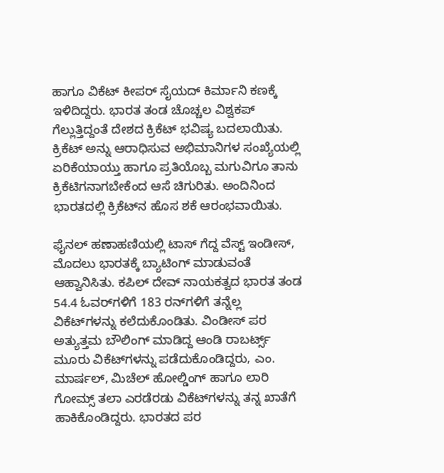ಹಾಗೂ ವಿಕೆಟ್‌ ಕೀಪರ್‌ ಸೈಯದ್‌ ಕಿರ್ಮಾನಿ ಕಣಕ್ಕೆ ಇಳಿದಿದ್ದರು. ಭಾರತ ತಂಡ ಚೊಚ್ಚಲ ವಿಶ್ವಕಪ್‌ ಗೆಲ್ಲುತ್ತಿದ್ದಂತೆ ದೇಶದ ಕ್ರಿಕೆಟ್‌ ಭವಿಷ್ಯ ಬದಲಾಯಿತು. ಕ್ರಿಕೆಟ್‌ ಅನ್ನು ಆರಾಧಿಸುವ ಅಭಿಮಾನಿಗಳ ಸಂಖ್ಯೆಯಲ್ಲಿ ಏರಿಕೆಯಾಯ್ತು ಹಾಗೂ ಪ್ರತಿಯೊಬ್ಬ ಮಗುವಿಗೂ ತಾನು ಕ್ರಿಕೆಟಿಗನಾಗಬೇಕೆಂದ ಆಸೆ ಚಿಗುರಿತು. ಅಂದಿನಿಂದ ಭಾರತದಲ್ಲಿ ಕ್ರಿಕೆಟ್‌ನ ಹೊಸ ಶಕೆ ಆರಂಭವಾಯಿತು.

ಫೈನಲ್‌ ಹಣಾಹಣಿಯಲ್ಲಿ ಟಾಸ್‌ ಗೆದ್ದ ವೆಸ್ಟ್ ಇಂಡೀಸ್‌, ಮೊದಲು ಭಾರತಕ್ಕೆ ಬ್ಯಾಟಿಂಗ್‌ ಮಾಡುವಂತೆ ಆಹ್ವಾನಿಸಿತು. ಕಪಿಲ್‌ ದೇವ್ ನಾಯಕತ್ವದ ಭಾರತ ತಂಡ 54.4 ಓವರ್‌ಗಳಿಗೆ 183 ರನ್‌ಗಳಿಗೆ ತನ್ನೆಲ್ಲ ವಿಕೆಟ್‌ಗಳನ್ನು ಕಲೆದುಕೊಂಡಿತು. ವಿಂಡೀಸ್ ಪರ ಅತ್ಯುತ್ತಮ ಬೌಲಿಂಗ್‌ ಮಾಡಿದ್ದ ಆಂಡಿ ರಾಬರ್ಟ್ಸ್‌ ಮೂರು ವಿಕೆಟ್‌ಗಳನ್ನು ಪಡೆದುಕೊಂಡಿದ್ದರು, ಎಂ. ಮಾರ್ಷಲ್‌, ಮಿಚೆಲ್‌ ಹೋಲ್ಡಿಂಗ್‌ ಹಾಗೂ ಲಾರಿ ಗೋಮ್ಸ್‌ ತಲಾ ಎರಡೆರಡು ವಿಕೆಟ್‌ಗಳನ್ನು ತನ್ನ ಖಾತೆಗೆ ಹಾಕಿಕೊಂಡಿದ್ದರು. ಭಾರತದ ಪರ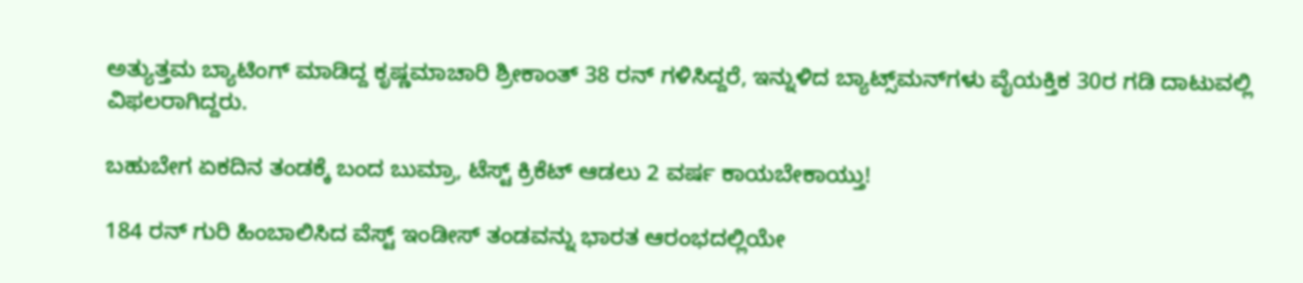ಅತ್ಯುತ್ತಮ ಬ್ಯಾಟಿಂಗ್‌ ಮಾಡಿದ್ದ ಕೃಷ್ಣಮಾಚಾರಿ ಶ್ರೀಕಾಂತ್‌ 38 ರನ್‌ ಗಳಿಸಿದ್ದರೆ, ಇನ್ನುಳಿದ ಬ್ಯಾಟ್ಸ್‌ಮನ್‌ಗಳು ವೈಯಕ್ತಿಕ 30ರ ಗಡಿ ದಾಟುವಲ್ಲಿ ವಿಫಲರಾಗಿದ್ದರು.

ಬಹುಬೇಗ ಏಕದಿನ ತಂಡಕ್ಕೆ ಬಂದ ಬುಮ್ರಾ, ಟೆಸ್ಟ್ ಕ್ರಿಕೆಟ್‌ ಆಡಲು 2 ವರ್ಷ ಕಾಯಬೇಕಾಯ್ತು!

184 ರನ್‌ ಗುರಿ ಹಿಂಬಾಲಿಸಿದ ವೆಸ್ಟ್ ಇಂಡೀಸ್‌ ತಂಡವನ್ನು ಭಾರತ ಆರಂಭದಲ್ಲಿಯೇ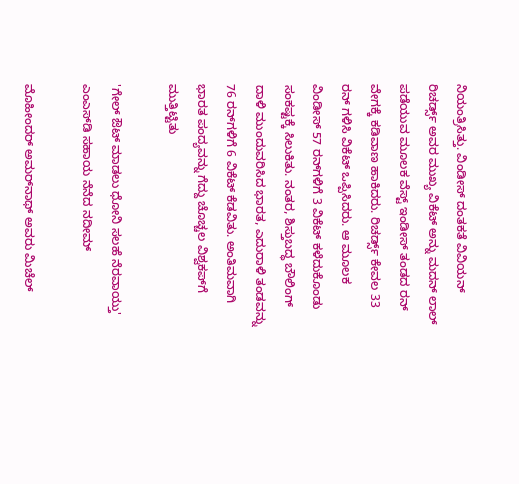ನಿಯಂತ್ರಿಸಿತ್ತು. ವಿಂಡೀಸ್ ದಂತಕತೆ ವಿವಿಯನ್‌ ರಿಚರ್ಡ್ಸ್ ಅವರ ಮುಖ್ಯ ವಿಕೆಟ್‌ ಅನ್ನು ಮದನ್‌ ಲಾಲ್‌ ಪಡೆಯುವ ಮೂಲಕ ವೆಸ್ಟ್ ಇಂಡೀಸ್‌ ತಂಡದ ರನ್‌ ವೇಗಕ್ಕೆ ಕಡಿವಾಣ ಹಾಕಿದರು. ರಿಚರ್ಡ್ಸ್ ಕೇವಲ 33 ರನ್‌ ಗಳಿಸಿ ವಿಕೆಟ್‌ ಒಪ್ಪಿಸಿದರು. ಆ ಮೂಲಕ ವಿಂಡೀಸ್‌ 57 ರನ್‌ಗಳಿಗೆ 3 ವಿಕೆಟ್‌ ಕಳೆದುಕೊಂಡು ಸಂಕಷ್ಟಕ್ಕೆ ಸಿಲುಕಿತು. ನಂತರ, ಶಿಸ್ತುಬದ್ಧ ಬೌಲಿಂಗ್‌ ದಾಳಿ ಮುಂದುವರಿಸಿದ ಭಾರತ, ಎದುರಾಳಿ ತಂಡವನ್ನು 76 ರನ್‌ಗಳಿಗೆ 6 ವಿಕೆಟ್‌ ಕೆಡವಿತು. ಅಂತಿಮವಾಗಿ ಭಾರತ ಪಂದ್ಯವನ್ನು ಗೆದ್ದು ಚೊಚ್ಚಲ ವಿಶ್ವಕಪ್‌ಗೆ ಮುತ್ತಿಟ್ಟಿತು

'ಗೇಲ್‌ ಔಟ್‌ ಮಾಡಲು ಧೋನಿ ಸಲಹೆ ನೆರವಾಯ್ತು' ಎಂಎಸ್‌ಡಿ ಸಹಾಯ ನೆನೆದ ನದೀಮ್‌

ಮೊಹೀಂದರ್‌ ಅಮರ್‌ನಾಥ್‌ ಅವರು ಮಿಚೆಲ್‌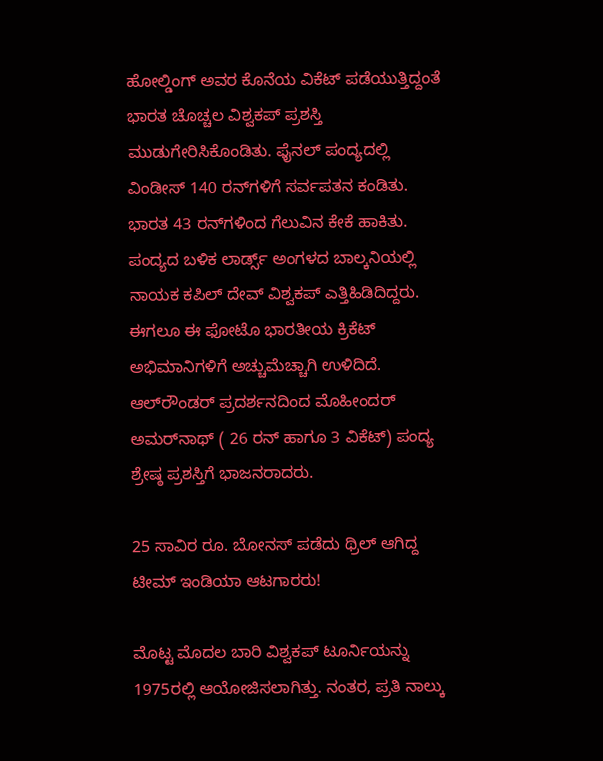ಹೋಲ್ಡಿಂಗ್‌ ಅವರ ಕೊನೆಯ ವಿಕೆಟ್‌ ಪಡೆಯುತ್ತಿದ್ದಂತೆ ಭಾರತ ಚೊಚ್ಚಲ ವಿಶ್ವಕಪ್‌ ಪ್ರಶಸ್ತಿ ಮುಡುಗೇರಿಸಿಕೊಂಡಿತು. ಫೈನಲ್‌ ಪಂದ್ಯದಲ್ಲಿ ವಿಂಡೀಸ್‌ 140 ರನ್‌ಗಳಿಗೆ ಸರ್ವಪತನ ಕಂಡಿತು. ಭಾರತ 43 ರನ್‌ಗಳಿಂದ ಗೆಲುವಿನ ಕೇಕೆ ಹಾಕಿತು. ಪಂದ್ಯದ ಬಳಿಕ ಲಾರ್ಡ್ಸ್ ಅಂಗಳದ ಬಾಲ್ಕನಿಯಲ್ಲಿ ನಾಯಕ ಕಪಿಲ್‌ ದೇವ್‌ ವಿಶ್ವಕಪ್‌ ಎತ್ತಿಹಿಡಿದಿದ್ದರು. ಈಗಲೂ ಈ ಫೋಟೊ ಭಾರತೀಯ ಕ್ರಿಕೆಟ್‌ ಅಭಿಮಾನಿಗಳಿಗೆ ಅಚ್ಚುಮೆಚ್ಚಾಗಿ ಉಳಿದಿದೆ. ಆಲ್‌ರೌಂಡರ್‌ ಪ್ರದರ್ಶನದಿಂದ ಮೊಹೀಂದರ್ ಅಮರ್‌ನಾಥ್‌ ( 26 ರನ್‌ ಹಾಗೂ 3 ವಿಕೆಟ್‌) ಪಂದ್ಯ ಶ್ರೇಷ್ಠ ಪ್ರಶಸ್ತಿಗೆ ಭಾಜನರಾದರು.

25 ಸಾವಿರ ರೂ. ಬೋನಸ್‌ ಪಡೆದು ಥ್ರಿಲ್‌ ಆಗಿದ್ದ ಟೀಮ್‌ ಇಂಡಿಯಾ ಆಟಗಾರರು!

ಮೊಟ್ಟ ಮೊದಲ ಬಾರಿ ವಿಶ್ವಕಪ್‌ ಟೂರ್ನಿಯನ್ನು 1975ರಲ್ಲಿ ಆಯೋಜಿಸಲಾಗಿತ್ತು. ನಂತರ, ಪ್ರತಿ ನಾಲ್ಕು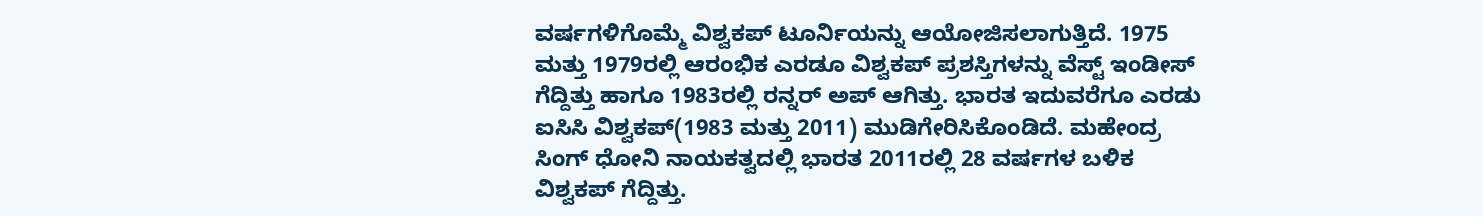ವರ್ಷಗಳಿಗೊಮ್ಮೆ ವಿಶ್ವಕಪ್‌ ಟೂರ್ನಿಯನ್ನು ಆಯೋಜಿಸಲಾಗುತ್ತಿದೆ. 1975 ಮತ್ತು 1979ರಲ್ಲಿ ಆರಂಭಿಕ ಎರಡೂ ವಿಶ್ವಕಪ್‌ ಪ್ರಶಸ್ತಿಗಳನ್ನು ವೆಸ್ಟ್‌ ಇಂಡೀಸ್‌ ಗೆದ್ದಿತ್ತು ಹಾಗೂ 1983ರಲ್ಲಿ ರನ್ನರ್ ಅಪ್‌ ಆಗಿತ್ತು. ಭಾರತ ಇದುವರೆಗೂ ಎರಡು ಐಸಿಸಿ ವಿಶ್ವಕಪ್‌(1983 ಮತ್ತು 2011) ಮುಡಿಗೇರಿಸಿಕೊಂಡಿದೆ. ಮಹೇಂದ್ರ ಸಿಂಗ್‌ ಧೋನಿ ನಾಯಕತ್ವದಲ್ಲಿ ಭಾರತ 2011ರಲ್ಲಿ 28 ವರ್ಷಗಳ ಬಳಿಕ ವಿಶ್ವಕಪ್‌ ಗೆದ್ದಿತ್ತು.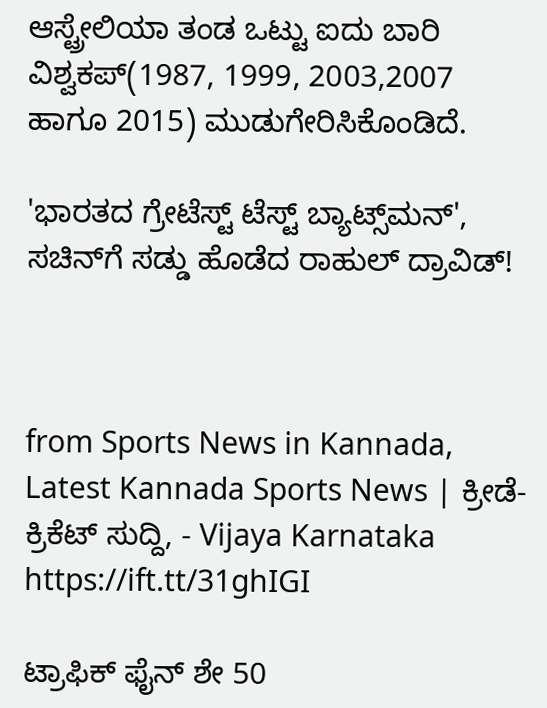ಆಸ್ಟ್ರೇಲಿಯಾ ತಂಡ ಒಟ್ಟು ಐದು ಬಾರಿ ವಿಶ್ವಕಪ್‌(1987, 1999, 2003,2007 ಹಾಗೂ 2015) ಮುಡುಗೇರಿಸಿಕೊಂಡಿದೆ.

'ಭಾರತದ ಗ್ರೇಟೆಸ್ಟ್‌ ಟೆಸ್ಟ್‌ ಬ್ಯಾಟ್ಸ್‌ಮನ್‌', ಸಚಿನ್‌ಗೆ ಸಡ್ಡು ಹೊಡೆದ ರಾಹುಲ್‌ ದ್ರಾವಿಡ್‌!



from Sports News in Kannada, Latest Kannada Sports News | ಕ್ರೀಡೆ-ಕ್ರಿಕೆಟ್ ಸುದ್ದಿ, - Vijaya Karnataka https://ift.tt/31ghIGI

ಟ್ರಾಫಿಕ್‌ ಫೈನ್‌ ಶೇ 50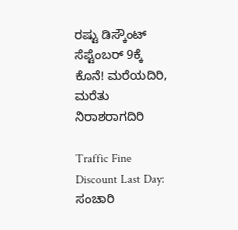ರಷ್ಟು ಡಿಸ್ಕೌಂಟ್‌ ಸೆಪ್ಟೆಂಬರ್‌ 9ಕ್ಕೆ ಕೊನೆ! ಮರೆಯದಿರಿ, ಮರೆತು ನಿರಾಶರಾಗದಿರಿ

Traffic Fine Discount Last Day: ಸಂಚಾರಿ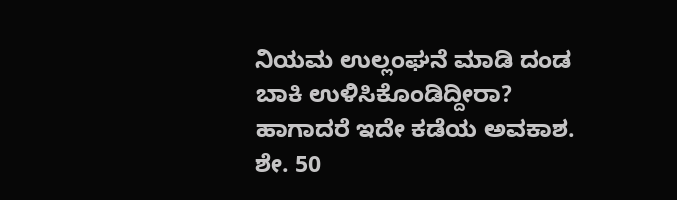ನಿಯಮ ಉಲ್ಲಂಘನೆ ಮಾಡಿ ದಂಡ ಬಾಕಿ ಉಳಿಸಿಕೊಂಡಿದ್ದೀರಾ? ಹಾಗಾದರೆ ಇದೇ ಕಡೆಯ ಅವಕಾಶ. ಶೇ. 50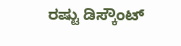ರಷ್ಟು ಡಿಸ್ಕೌಂಟ್‌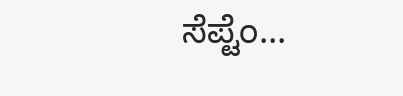ಸೆಪ್ಟೆಂ...